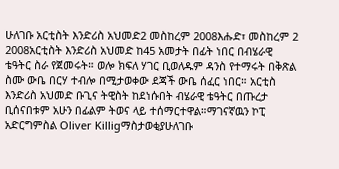ሁለገቡ አርቲስት እንድሪስ አህመድ2 መስከረም 2008እሑድ፣ መስከረም 2 2008አርቲስት እንድሪስ አህመድ ከ45 አመታት በፊት ነበር በብሄራዊ ቴዓትር ስራ የጀመሩት። ወሎ ክፍለ ሃገር ቢወለዱም ዳንስ የተማሩት በቅጽል ስሙ ውቤ በርሃ ተብሎ በሚታወቀው ደጃች ውቤ ሰፈር ነበር። አርቲስ እንድሪስ አህመድ ቡጊና ትዊስት ከደነሱበት ብሄራዊ ቴዓትር በጡረታ ቢሰናበቱም አሁን በፊልም ትወና ላይ ተሰማርተዋል።ማገናኛዉን ኮፒ አድርግምስል Oliver Killigማስታወቂያሁለገቡ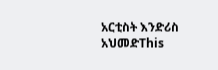አርቲስት እንድሪስ አህመድThis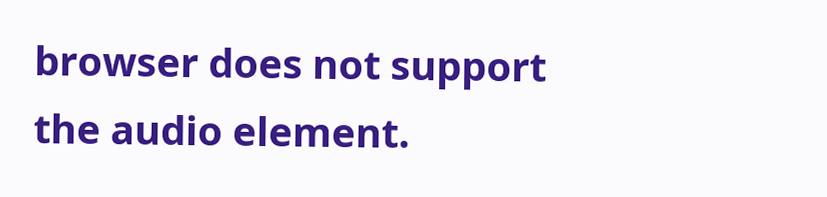browser does not support the audio element.